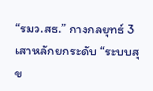“รมว.สธ.” กางกลยุทธ์ 3 เสาหลักยกระดับ “ระบบสุข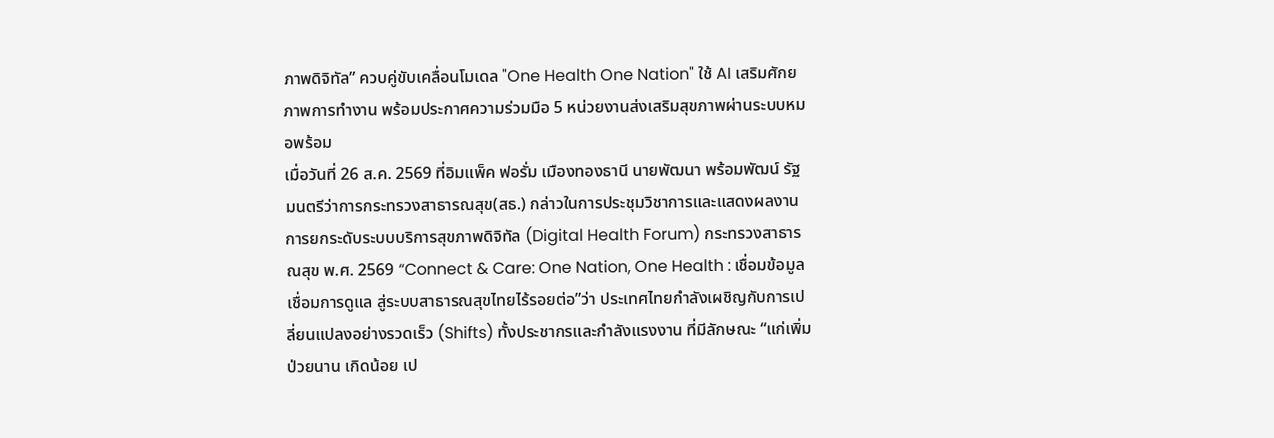ภาพดิจิทัล” ควบคู่ขับเคลื่อนโมเดล "One Health One Nation" ใช้ AI เสริมศักยภาพการทำงาน พร้อมประกาศความร่วมมือ 5 หน่วยงานส่งเสริมสุขภาพผ่านระบบหมอพร้อม
เมื่อวันที่ 26 ส.ค. 2569 ที่อิมแพ็ค ฟอรั่ม เมืองทองธานี นายพัฒนา พร้อมพัฒน์ รัฐมนตรีว่าการกระทรวงสาธารณสุข(สธ.) กล่าวในการประชุมวิชาการและแสดงผลงานการยกระดับระบบบริการสุขภาพดิจิทัล (Digital Health Forum) กระทรวงสาธารณสุข พ.ศ. 2569 “Connect & Care: One Nation, One Health : เชื่อมข้อมูล เชื่อมการดูแล สู่ระบบสาธารณสุขไทยไร้รอยต่อ”ว่า ประเทศไทยกำลังเผชิญกับการเปลี่ยนแปลงอย่างรวดเร็ว (Shifts) ทั้งประชากรและกำลังแรงงาน ที่มีลักษณะ “แก่เพิ่ม ป่วยนาน เกิดน้อย เป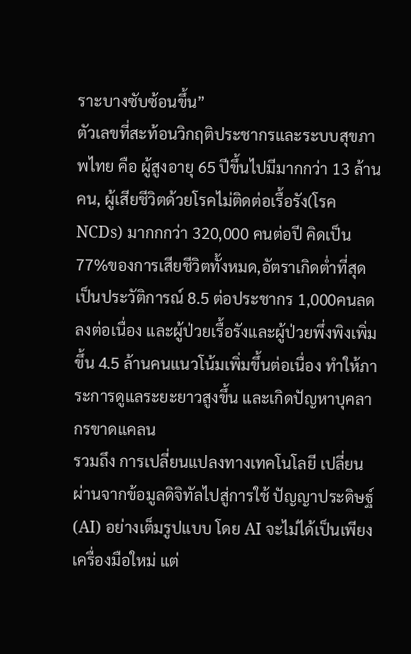ราะบางซับซ้อนขึ้น”
ตัวเลขที่สะท้อนวิกฤติประชากรและระบบสุขภาพไทย คือ ผู้สูงอายุ 65 ปีขึ้นไปมีมากกว่า 13 ล้านคน, ผู้เสียชีวิตด้วยโรคไม่ติดต่อเรื้อรัง(โรค NCDs) มากกกว่า 320,000 คนต่อปี คิดเป็น 77%ของการเสียชีวิตทั้งหมด,อัตราเกิดต่ำที่สุดเป็นประวัติการณ์ 8.5 ต่อประชากร 1,000คนลดลงต่อเนื่อง และผู้ป่วยเรื้อรังและผู้ป่วยพึ่งพิงเพิ่มขึ้น 4.5 ล้านคนแนวโน้มเพิ่มขึ้นต่อเนื่อง ทำให้ภาระการดูแลระยะยาวสูงขึ้น และเกิดปัญหาบุคลากรขาดแคลน
รวมถึง การเปลี่ยนแปลงทางเทคโนโลยี เปลี่ยนผ่านจากข้อมูลดิจิทัลไปสู่การใช้ ปัญญาประดิษฐ์ (AI) อย่างเต็มรูปแบบ โดย AI จะไม่ได้เป็นเพียงเครื่องมือใหม่ แต่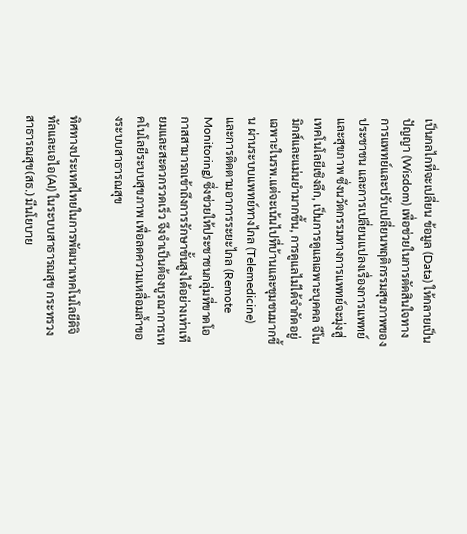เป็นกลไกที่จะเปลี่ยน ข้อมูล (Data) ให้กลายเป็นปัญญา (Wisdom) เพื่อช่วยในการตัดสินใจทางการแพทย์และปรับเปลี่ยนพฤติกรรมสุขภาพของประชาชน และการเปลี่ยนแปลงเรื่องการแพทย์และสุขภาพ ซึ่งนวัตกรรมทางการแพทย์จะมุ่งสู่เทคโนโลยีเชิงลึก, เป็นการดูแลเฉพาะบุคคล จีโนมิกส์และแม่นยำมากขึ้น, การดูแลไม่ได้จำกัดอยู่เฉพาะในรพ.แต่จะเน้นไปที่บ้านและชุมชนมากขึ้น ผ่านระบบแพทย์ทางไกล (Telemedicine) และการติดตามอาการระยะไกล (Remote Monitoring) ซึ่งช่วยให้ประชาชนกลุ่มที่ขาดโอกาสสามารถเข้าถึงการรักษาขั้นสูงได้อย่างเท่าเทียมและสะดวกรวดเร็ว จึงจำเป็นต้องบูรณาการเทคโนโลยีระบบสุขภาพ เพื่อลดความเหลื่อมล้ำของระบบสาธารณสุข

ทิศทางประเทศไทยในการพัฒนาเทคโนโลยีดิจิทัลและเอไอ(AI) ในระบบสาธารณสุข กระทรวงสาธารณสุข(สธ.) มีนโยบาย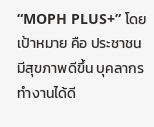“MOPH PLUS+” โดยเป้าหมาย คือ ประชาชนมีสุขภาพดีขึ้น บุคลากรทำงานได้ดี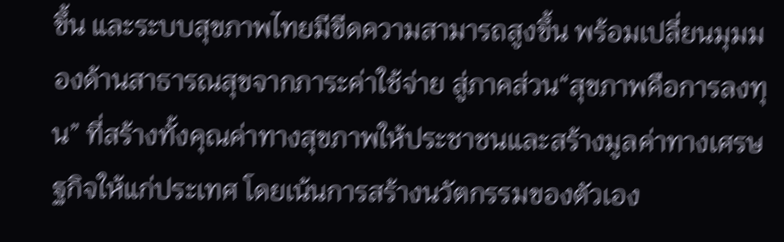ขึ้น และระบบสุขภาพไทยมีขีดความสามารถสูงขึ้น พร้อมเปลี่ยนมุมมองด้านสาธารณสุขจากภาระค่าใช้จ่าย สู่ภาคส่วน“สุขภาพคือการลงทุน” ที่สร้างทั้งคุณค่าทางสุขภาพให้ประชาชนและสร้างมูลค่าทางเศรษฐกิจให้แก่ประเทศ โดยเน้นการสร้างนวัตกรรมของตัวเอง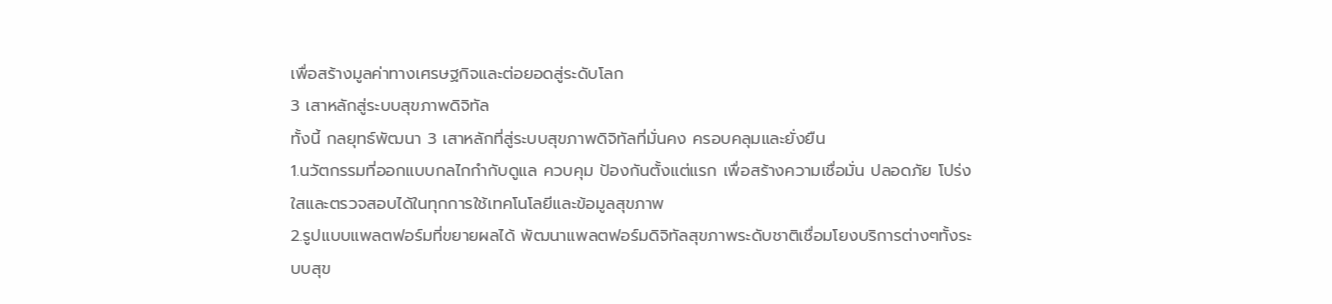เพื่อสร้างมูลค่าทางเศรษฐกิจและต่อยอดสู่ระดับโลก
3 เสาหลักสู่ระบบสุขภาพดิจิทัล
ทั้งนี้ กลยุทธ์พัฒนา 3 เสาหลักที่สู่ระบบสุขภาพดิจิทัลที่มั่นคง ครอบคลุมและยั่งยืน
1.นวัตกรรมที่ออกแบบกลไกกำกับดูแล ควบคุม ป้องกันตั้งแต่แรก เพื่อสร้างความเชื่อมั่น ปลอดภัย โปร่งใสและตรวจสอบได้ในทุกการใช้เทคโนโลยีและข้อมูลสุขภาพ
2.รูปแบบแพลตฟอร์มที่ขยายผลได้ พัฒนาแพลตฟอร์มดิจิทัลสุขภาพระดับชาติเชื่อมโยงบริการต่างๆทั้งระบบสุข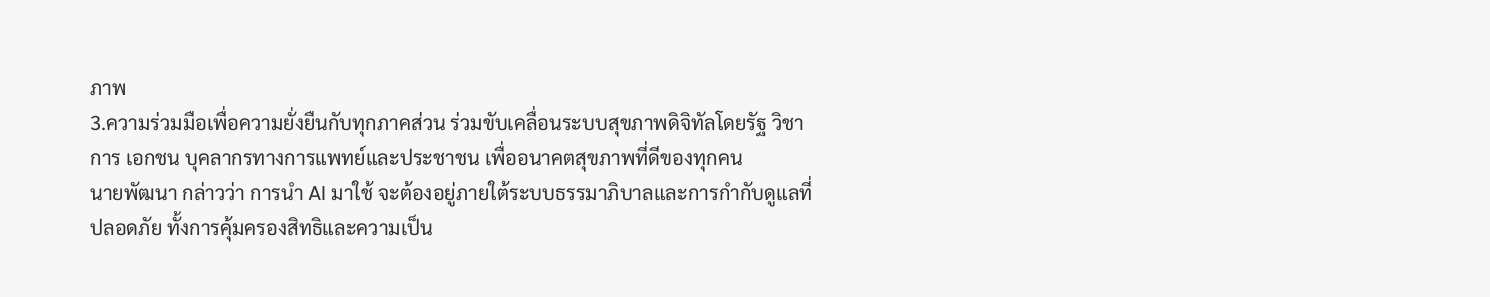ภาพ
3.ความร่วมมือเพื่อความยั่งยืนกับทุกภาคส่วน ร่วมขับเคลื่อนระบบสุขภาพดิจิทัลโดยรัฐ วิชาการ เอกชน บุคลากรทางการแพทย์และประชาชน เพื่ออนาคตสุขภาพที่ดีของทุกคน
นายพัฒนา กล่าวว่า การนำ AI มาใช้ จะต้องอยู่ภายใต้ระบบธรรมาภิบาลและการกำกับดูแลที่ปลอดภัย ทั้งการคุ้มครองสิทธิและความเป็น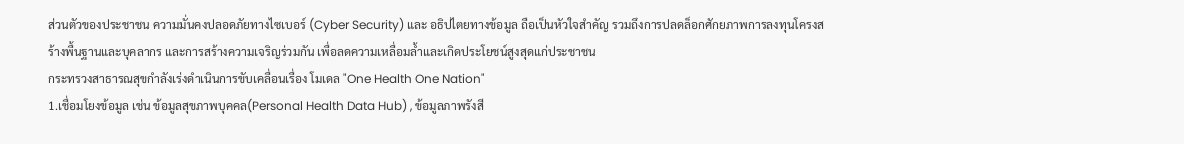ส่วนตัวของประชาชน ความมั่นคงปลอดภัยทางไซเบอร์ (Cyber Security) และ อธิปไตยทางข้อมูล ถือเป็นหัวใจสำคัญ รวมถึงการปลดล็อกศักยภาพการลงทุนโครงสร้างพื้นฐานและบุคลากร และการสร้างความเจริญร่วมกัน เพื่อลดความเหลื่อมล้ำและเกิดประโยชน์สูงสุดแก่ประชาชน
กระทรวงสาธารณสุขกำลังเร่งดำเนินการขับเคลื่อนเรื่อง โมเดล "One Health One Nation"
1.เชื่อมโยงข้อมูล เช่น ข้อมูลสุขภาพบุคคล(Personal Health Data Hub) , ข้อมูลภาพรังสี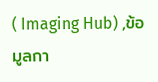( Imaging Hub) ,ข้อมูลกา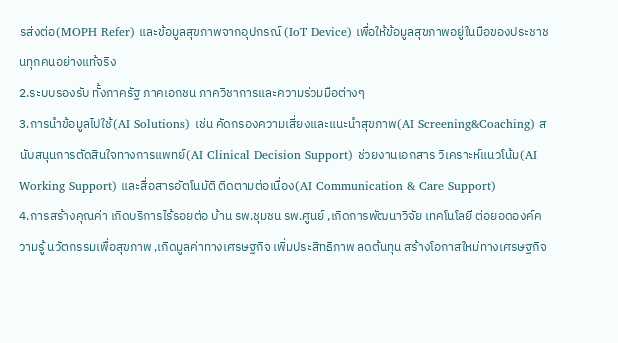รส่งต่อ(MOPH Refer) และข้อมูลสุขภาพจากอุปกรณ์ (IoT Device) เพื่อให้ข้อมูลสุขภาพอยู่ในมือของประชาชนทุกคนอย่างแท้จริง
2.ระบบรองรับ ทั้งภาครัฐ ภาคเอกชน ภาควิชาการและความร่วมมือต่างๆ
3.การนำข้อมูลไปใช้(AI Solutions) เช่น คัดกรองความเสี่ยงและแนะนำสุขภาพ(AI Screening&Coaching) สนับสนุนการตัดสินใจทางการแพทย์(AI Clinical Decision Support) ช่วยงานเอกสาร วิเคราะห์แนวโน้ม(AI Working Support) และสื่อสารอัตโนมัติ ติดตามต่อเนื่อง(AI Communication & Care Support)
4.การสร้างคุณค่า เกิดบริการไร้รอยต่อ บ้าน รพ.ชุมชน รพ.ศูนย์ ,เกิดการพัฒนาวิจัย เทคโนโลยี ต่อยอดองค์ความรู้ นวัตกรรมเพื่อสุขภาพ ,เกิดมูลค่าทางเศรษฐกิจ เพิ่มประสิทธิภาพ ลดต้นทุน สร้างโอกาสใหม่ทางเศรษฐกิจ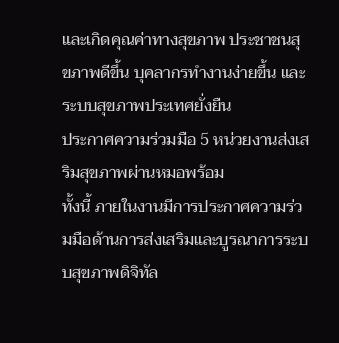และเกิดคุณค่าทางสุขภาพ ประชาชนสุขภาพดีขึ้น บุคลากรทำงานง่ายขึ้น และระบบสุขภาพประเทศยั่งยืน
ประกาศความร่วมมือ 5 หน่วยงานส่งเสริมสุขภาพผ่านหมอพร้อม
ทั้งนี้ ภายในงานมีการประกาศความร่วมมือด้านการส่งเสริมและบูรณาการระบบสุขภาพดิจิทัล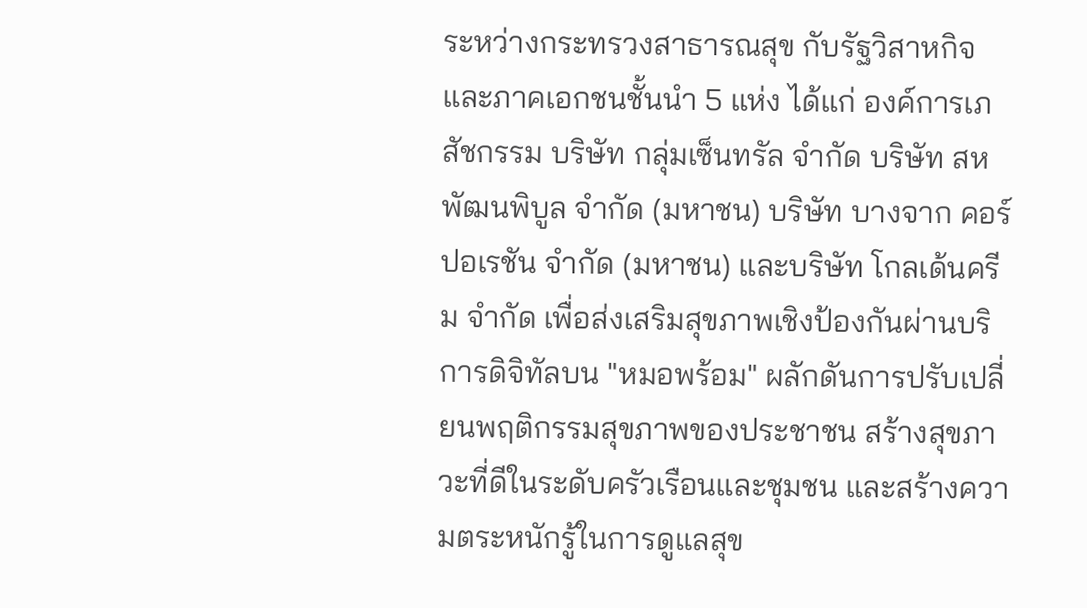ระหว่างกระทรวงสาธารณสุข กับรัฐวิสาหกิจและภาคเอกชนชั้นนำ 5 แห่ง ได้แก่ องค์การเภสัชกรรม บริษัท กลุ่มเซ็นทรัล จำกัด บริษัท สหพัฒนพิบูล จำกัด (มหาชน) บริษัท บางจาก คอร์ปอเรชัน จำกัด (มหาชน) และบริษัท โกลเด้นครีม จำกัด เพื่อส่งเสริมสุขภาพเชิงป้องกันผ่านบริการดิจิทัลบน "หมอพร้อม" ผลักดันการปรับเปลี่ยนพฤติกรรมสุขภาพของประชาชน สร้างสุขภาวะที่ดีในระดับครัวเรือนและชุมชน และสร้างความตระหนักรู้ในการดูแลสุข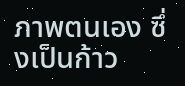ภาพตนเอง ซึ่งเป็นก้าว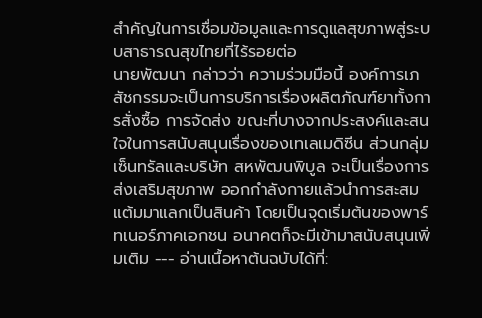สำคัญในการเชื่อมข้อมูลและการดูแลสุขภาพสู่ระบบสาธารณสุขไทยที่ไร้รอยต่อ
นายพัฒนา กล่าวว่า ความร่วมมือนี้ องค์การเภสัชกรรมจะเป็นการบริการเรื่องผลิตภัณฑ์ยาทั้งการสั่งซื้อ การจัดส่ง ขณะที่บางจากประสงค์และสนใจในการสนับสนุนเรื่องของเทเลเมดิซีน ส่วนกลุ่มเซ็นทรัลและบริษัท สหพัฒนพิบูล จะเป็นเรื่องการส่งเสริมสุขภาพ ออกกำลังกายแล้วนำการสะสมแต้มมาแลกเป็นสินค้า โดยเป็นจุดเริ่มต้นของพาร์ทเนอร์ภาคเอกชน อนาคตก็จะมีเข้ามาสนับสนุนเพิ่มเติม --- อ่านเนื้อหาต้นฉบับได้ที่: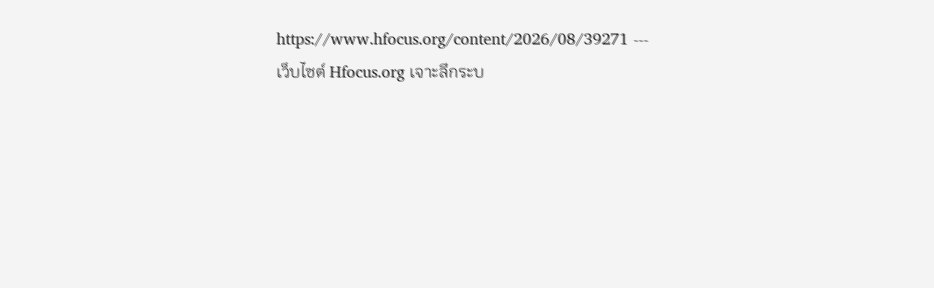https://www.hfocus.org/content/2026/08/39271 ---
เว็บไซต์ Hfocus.org เจาะลึกระบ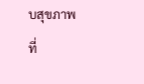บสุขภาพ
ที่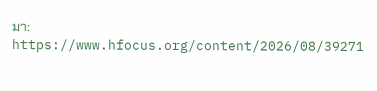มา: https://www.hfocus.org/content/2026/08/39271